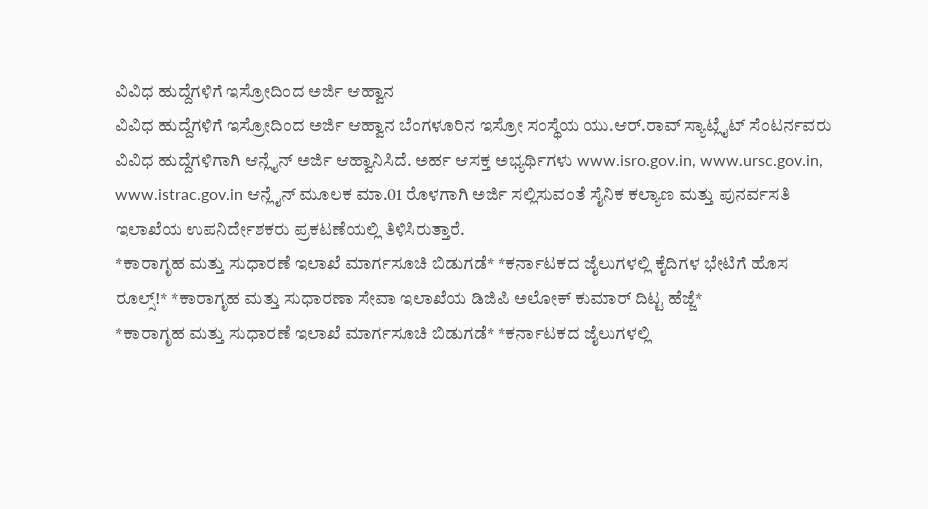ವಿವಿಧ ಹುದ್ದೆಗಳಿಗೆ ಇಸ್ರೋದಿಂದ ಅರ್ಜಿ ಆಹ್ವಾನ
ವಿವಿಧ ಹುದ್ದೆಗಳಿಗೆ ಇಸ್ರೋದಿಂದ ಅರ್ಜಿ ಆಹ್ವಾನ ಬೆಂಗಳೂರಿನ ಇಸ್ರೋ ಸಂಸ್ಥೆಯ ಯು.ಆರ್.ರಾವ್ ಸ್ಯಾಟ್ಲೈಟ್ ಸೆಂಟರ್ನವರು ವಿವಿಧ ಹುದ್ದೆಗಳಿಗಾಗಿ ಆನ್ಲೈನ್ ಅರ್ಜಿ ಆಹ್ವಾನಿಸಿದೆ. ಅರ್ಹ ಆಸಕ್ತ ಅಭ್ಯರ್ಥಿಗಳು www.isro.gov.in, www.ursc.gov.in, www.istrac.gov.in ಆನ್ಲೈನ್ ಮೂಲಕ ಮಾ.01 ರೊಳಗಾಗಿ ಅರ್ಜಿ ಸಲ್ಲಿಸುವಂತೆ ಸೈನಿಕ ಕಲ್ಯಾಣ ಮತ್ತು ಪುನರ್ವಸತಿ ಇಲಾಖೆಯ ಉಪನಿರ್ದೇಶಕರು ಪ್ರಕಟಣೆಯಲ್ಲಿ ತಿಳಿಸಿರುತ್ತಾರೆ.
*ಕಾರಾಗೃಹ ಮತ್ತು ಸುಧಾರಣೆ ಇಲಾಖೆ ಮಾರ್ಗಸೂಚಿ ಬಿಡುಗಡೆ* *ಕರ್ನಾಟಕದ ಜೈಲುಗಳಲ್ಲಿ ಕೈದಿಗಳ ಭೇಟಿಗೆ ಹೊಸ ರೂಲ್ಸ್!* *ಕಾರಾಗೃಹ ಮತ್ತು ಸುಧಾರಣಾ ಸೇವಾ ಇಲಾಖೆಯ ಡಿಜಿಪಿ ಅಲೋಕ್ ಕುಮಾರ್ ದಿಟ್ಟ ಹೆಜ್ಜೆ*
*ಕಾರಾಗೃಹ ಮತ್ತು ಸುಧಾರಣೆ ಇಲಾಖೆ ಮಾರ್ಗಸೂಚಿ ಬಿಡುಗಡೆ* *ಕರ್ನಾಟಕದ ಜೈಲುಗಳಲ್ಲಿ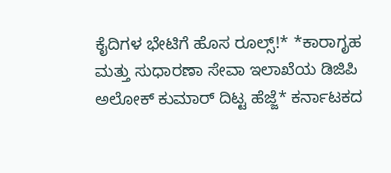ಕೈದಿಗಳ ಭೇಟಿಗೆ ಹೊಸ ರೂಲ್ಸ್!* *ಕಾರಾಗೃಹ ಮತ್ತು ಸುಧಾರಣಾ ಸೇವಾ ಇಲಾಖೆಯ ಡಿಜಿಪಿ ಅಲೋಕ್ ಕುಮಾರ್ ದಿಟ್ಟ ಹೆಜ್ಜೆ* ಕರ್ನಾಟಕದ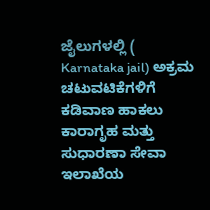ಜೈಲುಗಳಲ್ಲಿ ( Karnataka jail) ಅಕ್ರಮ ಚಟುವಟಿಕೆಗಳಿಗೆ ಕಡಿವಾಣ ಹಾಕಲು ಕಾರಾಗೃಹ ಮತ್ತು ಸುಧಾರಣಾ ಸೇವಾ ಇಲಾಖೆಯ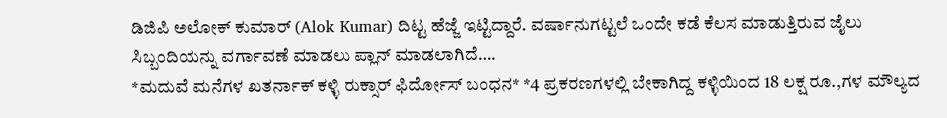ಡಿಜಿಪಿ ಅಲೋಕ್ ಕುಮಾರ್ (Alok Kumar) ದಿಟ್ಟ ಹೆಜ್ಜೆ ಇಟ್ಟಿದ್ದಾರೆ. ವರ್ಷಾನುಗಟ್ಟಲೆ ಒಂದೇ ಕಡೆ ಕೆಲಸ ಮಾಡುತ್ತಿರುವ ಜೈಲು ಸಿಬ್ಬಂದಿಯನ್ನು ವರ್ಗಾವಣೆ ಮಾಡಲು ಪ್ಲಾನ್ ಮಾಡಲಾಗಿದೆ….
*ಮದುವೆ ಮನೆಗಳ ಖತರ್ನಾಕ್ ಕಳ್ಳಿ ರುಕ್ಸಾರ್ ಫಿರ್ದೋಸ್ ಬಂಧನ* *4 ಪ್ರಕರಣಗಳಲ್ಲಿ ಬೇಕಾಗಿದ್ದ ಕಳ್ಳಿಯಿಂದ 18 ಲಕ್ಷ ರೂ.,ಗಳ ಮೌಲ್ಯದ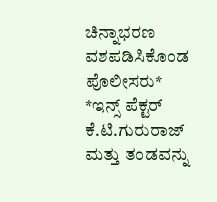ಚಿನ್ನಾಭರಣ ವಶಪಡಿಸಿಕೊಂಡ ಪೊಲೀಸರು* *ಇನ್ಸ್ ಪೆಕ್ಟರ್ ಕೆ.ಟಿ.ಗುರುರಾಜ್ ಮತ್ತು ತಂಡವನ್ನು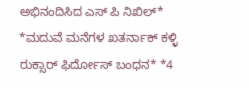ಅಭಿನಂದಿಸಿದ ಎಸ್ ಪಿ ನಿಖಿಲ್*
*ಮದುವೆ ಮನೆಗಳ ಖತರ್ನಾಕ್ ಕಳ್ಳಿ ರುಕ್ಸಾರ್ ಫಿರ್ದೋಸ್ ಬಂಧನ* *4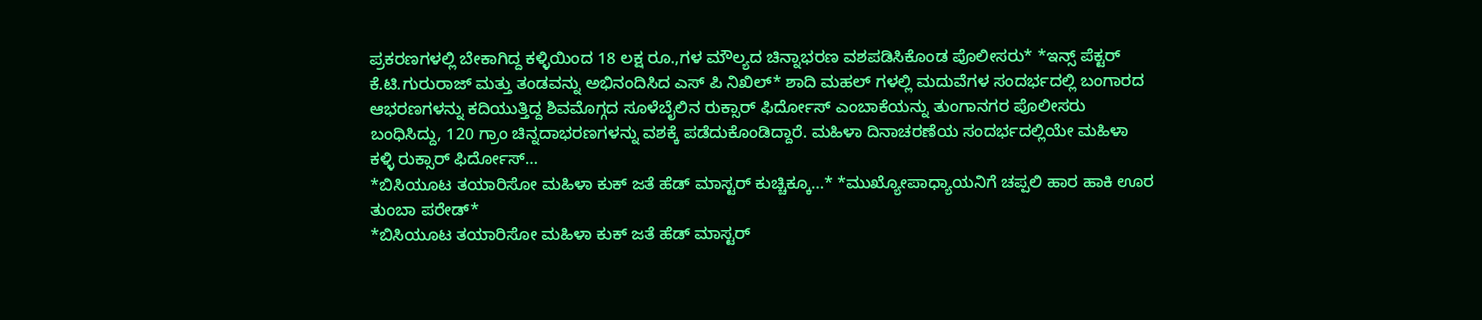ಪ್ರಕರಣಗಳಲ್ಲಿ ಬೇಕಾಗಿದ್ದ ಕಳ್ಳಿಯಿಂದ 18 ಲಕ್ಷ ರೂ.,ಗಳ ಮೌಲ್ಯದ ಚಿನ್ನಾಭರಣ ವಶಪಡಿಸಿಕೊಂಡ ಪೊಲೀಸರು* *ಇನ್ಸ್ ಪೆಕ್ಟರ್ ಕೆ.ಟಿ.ಗುರುರಾಜ್ ಮತ್ತು ತಂಡವನ್ನು ಅಭಿನಂದಿಸಿದ ಎಸ್ ಪಿ ನಿಖಿಲ್* ಶಾದಿ ಮಹಲ್ ಗಳಲ್ಲಿ ಮದುವೆಗಳ ಸಂದರ್ಭದಲ್ಲಿ ಬಂಗಾರದ ಆಭರಣಗಳನ್ನು ಕದಿಯುತ್ತಿದ್ದ ಶಿವಮೊಗ್ಗದ ಸೂಳೆಬೈಲಿನ ರುಕ್ಸಾರ್ ಫಿರ್ದೋಸ್ ಎಂಬಾಕೆಯನ್ನು ತುಂಗಾನಗರ ಪೊಲೀಸರು ಬಂಧಿಸಿದ್ದು, 120 ಗ್ರಾಂ ಚಿನ್ನದಾಭರಣಗಳನ್ನು ವಶಕ್ಕೆ ಪಡೆದುಕೊಂಡಿದ್ದಾರೆ. ಮಹಿಳಾ ದಿನಾಚರಣೆಯ ಸಂದರ್ಭದಲ್ಲಿಯೇ ಮಹಿಳಾ ಕಳ್ಳಿ ರುಕ್ಸಾರ್ ಫಿರ್ದೋಸ್…
*ಬಿಸಿಯೂಟ ತಯಾರಿಸೋ ಮಹಿಳಾ ಕುಕ್ ಜತೆ ಹೆಡ್ ಮಾಸ್ಟರ್ ಕುಚ್ಚಿಕ್ಕೂ…* *ಮುಖ್ಯೋಪಾಧ್ಯಾಯನಿಗೆ ಚಪ್ಪಲಿ ಹಾರ ಹಾಕಿ ಊರ ತುಂಬಾ ಪರೇಡ್*
*ಬಿಸಿಯೂಟ ತಯಾರಿಸೋ ಮಹಿಳಾ ಕುಕ್ ಜತೆ ಹೆಡ್ ಮಾಸ್ಟರ್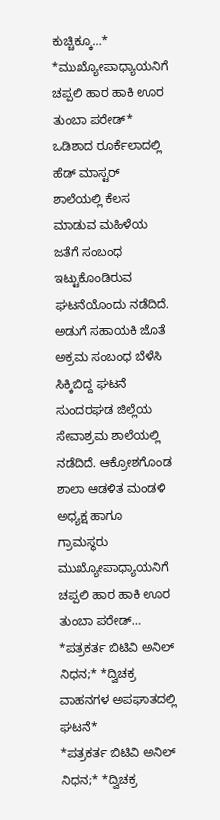ಕುಚ್ಚಿಕ್ಕೂ…* *ಮುಖ್ಯೋಪಾಧ್ಯಾಯನಿಗೆ ಚಪ್ಪಲಿ ಹಾರ ಹಾಕಿ ಊರ ತುಂಬಾ ಪರೇಡ್* ಒಡಿಶಾದ ರೂರ್ಕೆಲಾದಲ್ಲಿ ಹೆಡ್ ಮಾಸ್ಟರ್ ಶಾಲೆಯಲ್ಲಿ ಕೆಲಸ ಮಾಡುವ ಮಹಿಳೆಯ ಜತೆಗೆ ಸಂಬಂಧ ಇಟ್ಟುಕೊಂಡಿರುವ ಘಟನೆಯೊಂದು ನಡೆದಿದೆ. ಅಡುಗೆ ಸಹಾಯಕಿ ಜೊತೆ ಅಕ್ರಮ ಸಂಬಂಧ ಬೆಳೆಸಿ ಸಿಕ್ಕಿಬಿದ್ದ ಘಟನೆ ಸುಂದರಘಡ ಜಿಲ್ಲೆಯ ಸೇವಾಶ್ರಮ ಶಾಲೆಯಲ್ಲಿ ನಡೆದಿದೆ. ಆಕ್ರೋಶಗೊಂಡ ಶಾಲಾ ಆಡಳಿತ ಮಂಡಳಿ ಅಧ್ಯಕ್ಷ ಹಾಗೂ ಗ್ರಾಮಸ್ಥರು ಮುಖ್ಯೋಪಾಧ್ಯಾಯನಿಗೆ ಚಪ್ಪಲಿ ಹಾರ ಹಾಕಿ ಊರ ತುಂಬಾ ಪರೇಡ್…
*ಪತ್ರಕರ್ತ ಬಿಟಿವಿ ಅನಿಲ್ ನಿಧನ;* *ದ್ವಿಚಕ್ರ ವಾಹನಗಳ ಅಪಘಾತದಲ್ಲಿ ಘಟನೆ*
*ಪತ್ರಕರ್ತ ಬಿಟಿವಿ ಅನಿಲ್ ನಿಧನ;* *ದ್ವಿಚಕ್ರ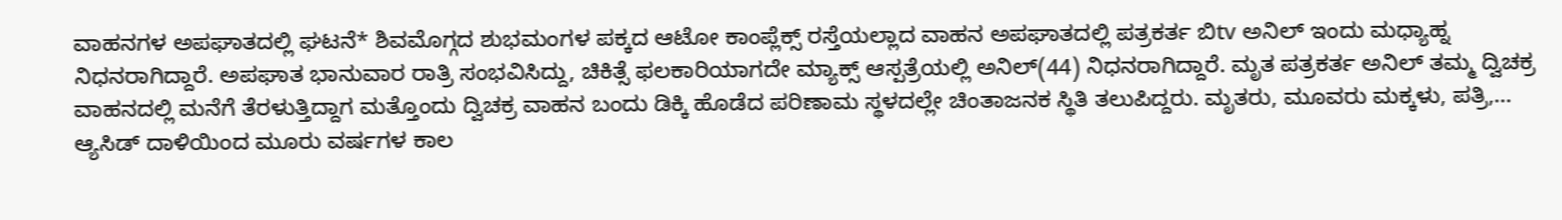ವಾಹನಗಳ ಅಪಘಾತದಲ್ಲಿ ಘಟನೆ* ಶಿವಮೊಗ್ಗದ ಶುಭಮಂಗಳ ಪಕ್ಕದ ಆಟೋ ಕಾಂಪ್ಲೆಕ್ಸ್ ರಸ್ತೆಯಲ್ಲಾದ ವಾಹನ ಅಪಘಾತದಲ್ಲಿ ಪತ್ರಕರ್ತ ಬಿtv ಅನಿಲ್ ಇಂದು ಮಧ್ಯಾಹ್ನ ನಿಧನರಾಗಿದ್ದಾರೆ. ಅಪಘಾತ ಭಾನುವಾರ ರಾತ್ರಿ ಸಂಭವಿಸಿದ್ದು, ಚಿಕಿತ್ಸೆ ಫಲಕಾರಿಯಾಗದೇ ಮ್ಯಾಕ್ಸ್ ಆಸ್ಪತ್ರೆಯಲ್ಲಿ ಅನಿಲ್(44) ನಿಧನರಾಗಿದ್ದಾರೆ. ಮೃತ ಪತ್ರಕರ್ತ ಅನಿಲ್ ತಮ್ಮ ದ್ವಿಚಕ್ರ ವಾಹನದಲ್ಲಿ ಮನೆಗೆ ತೆರಳುತ್ತಿದ್ದಾಗ ಮತ್ತೊಂದು ದ್ವಿಚಕ್ರ ವಾಹನ ಬಂದು ಡಿಕ್ಕಿ ಹೊಡೆದ ಪರಿಣಾಮ ಸ್ಥಳದಲ್ಲೇ ಚಿಂತಾಜನಕ ಸ್ಥಿತಿ ತಲುಪಿದ್ದರು. ಮೃತರು, ಮೂವರು ಮಕ್ಕಳು, ಪತ್ರಿ,…
ಆ್ಯಸಿಡ್ ದಾಳಿಯಿಂದ ಮೂರು ವರ್ಷಗಳ ಕಾಲ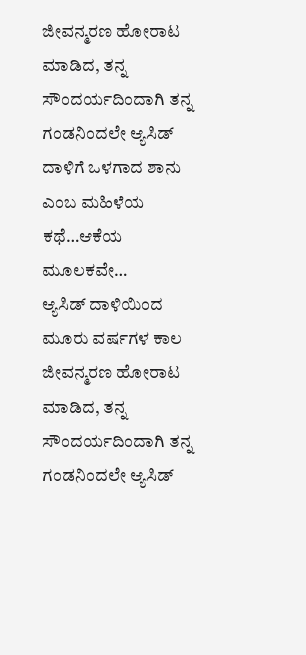ಜೀವನ್ಮರಣ ಹೋರಾಟ ಮಾಡಿದ, ತನ್ನ ಸೌಂದರ್ಯದಿಂದಾಗಿ ತನ್ನ ಗಂಡನಿಂದಲೇ ಆ್ಯಸಿಡ್ ದಾಳಿಗೆ ಒಳಗಾದ ಶಾನು ಎಂಬ ಮಹಿಳೆಯ ಕಥೆ…ಆಕೆಯ ಮೂಲಕವೇ…
ಆ್ಯಸಿಡ್ ದಾಳಿಯಿಂದ ಮೂರು ವರ್ಷಗಳ ಕಾಲ ಜೀವನ್ಮರಣ ಹೋರಾಟ ಮಾಡಿದ, ತನ್ನ ಸೌಂದರ್ಯದಿಂದಾಗಿ ತನ್ನ ಗಂಡನಿಂದಲೇ ಆ್ಯಸಿಡ್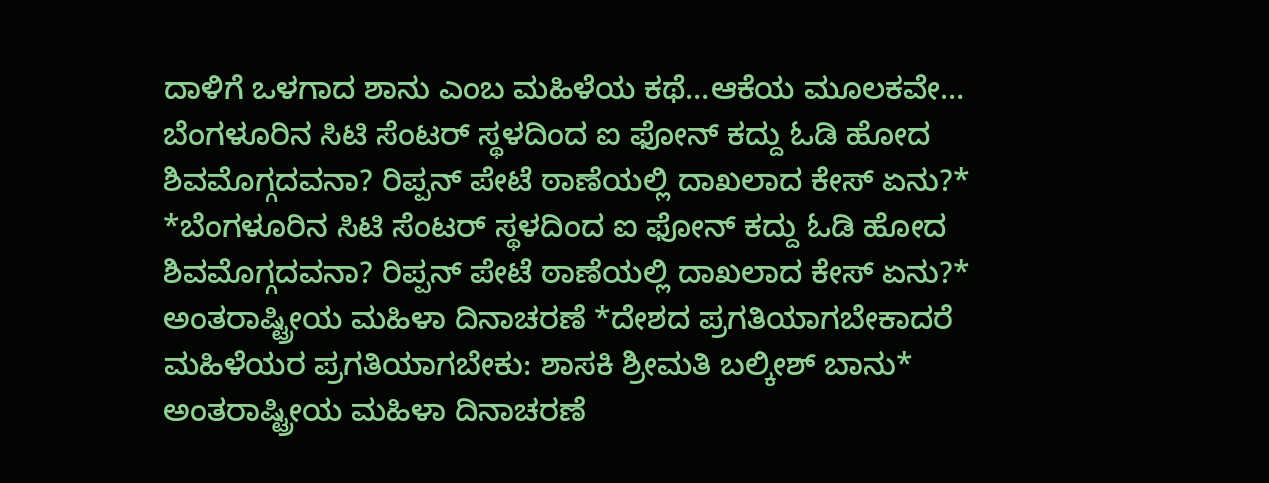ದಾಳಿಗೆ ಒಳಗಾದ ಶಾನು ಎಂಬ ಮಹಿಳೆಯ ಕಥೆ…ಆಕೆಯ ಮೂಲಕವೇ…
ಬೆಂಗಳೂರಿನ ಸಿಟಿ ಸೆಂಟರ್ ಸ್ಥಳದಿಂದ ಐ ಫೋನ್ ಕದ್ದು ಓಡಿ ಹೋದ ಶಿವಮೊಗ್ಗದವನಾ? ರಿಪ್ಪನ್ ಪೇಟೆ ಠಾಣೆಯಲ್ಲಿ ದಾಖಲಾದ ಕೇಸ್ ಏನು?*
*ಬೆಂಗಳೂರಿನ ಸಿಟಿ ಸೆಂಟರ್ ಸ್ಥಳದಿಂದ ಐ ಫೋನ್ ಕದ್ದು ಓಡಿ ಹೋದ ಶಿವಮೊಗ್ಗದವನಾ? ರಿಪ್ಪನ್ ಪೇಟೆ ಠಾಣೆಯಲ್ಲಿ ದಾಖಲಾದ ಕೇಸ್ ಏನು?*
ಅಂತರಾಷ್ಟ್ರೀಯ ಮಹಿಳಾ ದಿನಾಚರಣೆ *ದೇಶದ ಪ್ರಗತಿಯಾಗಬೇಕಾದರೆ ಮಹಿಳೆಯರ ಪ್ರಗತಿಯಾಗಬೇಕು: ಶಾಸಕಿ ಶ್ರೀಮತಿ ಬಲ್ಕೀಶ್ ಬಾನು*
ಅಂತರಾಷ್ಟ್ರೀಯ ಮಹಿಳಾ ದಿನಾಚರಣೆ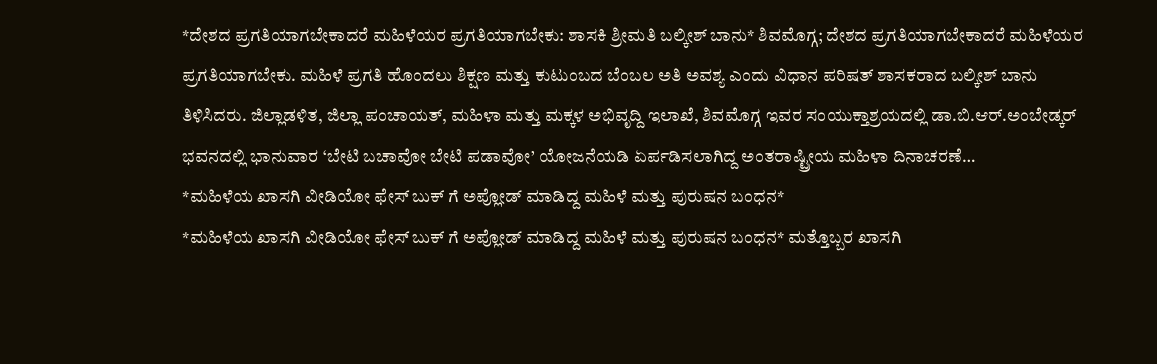*ದೇಶದ ಪ್ರಗತಿಯಾಗಬೇಕಾದರೆ ಮಹಿಳೆಯರ ಪ್ರಗತಿಯಾಗಬೇಕು: ಶಾಸಕಿ ಶ್ರೀಮತಿ ಬಲ್ಕೀಶ್ ಬಾನು* ಶಿವಮೊಗ್ಗ; ದೇಶದ ಪ್ರಗತಿಯಾಗಬೇಕಾದರೆ ಮಹಿಳೆಯರ ಪ್ರಗತಿಯಾಗಬೇಕು. ಮಹಿಳೆ ಪ್ರಗತಿ ಹೊಂದಲು ಶಿಕ್ಷಣ ಮತ್ತು ಕುಟುಂಬದ ಬೆಂಬಲ ಅತಿ ಅವಶ್ಯ ಎಂದು ವಿಧಾನ ಪರಿಷತ್ ಶಾಸಕರಾದ ಬಲ್ಕೀಶ್ ಬಾನು ತಿಳಿಸಿದರು. ಜಿಲ್ಲಾಡಳಿತ, ಜಿಲ್ಲಾ ಪಂಚಾಯತ್, ಮಹಿಳಾ ಮತ್ತು ಮಕ್ಕಳ ಅಭಿವೃದ್ದಿ ಇಲಾಖೆ, ಶಿವಮೊಗ್ಗ ಇವರ ಸಂಯುಕ್ತಾಶ್ರಯದಲ್ಲಿ ಡಾ.ಬಿ.ಆರ್.ಅಂಬೇಡ್ಕರ್ ಭವನದಲ್ಲಿ ಭಾನುವಾರ ‘ಬೇಟಿ ಬಚಾವೋ ಬೇಟಿ ಪಡಾವೋ’ ಯೋಜನೆಯಡಿ ಏರ್ಪಡಿಸಲಾಗಿದ್ದ ಅಂತರಾಷ್ಟ್ರೀಯ ಮಹಿಳಾ ದಿನಾಚರಣೆ…
*ಮಹಿಳೆಯ ಖಾಸಗಿ ವೀಡಿಯೋ ಫೇಸ್ ಬುಕ್ ಗೆ ಅಪ್ಲೋಡ್ ಮಾಡಿದ್ದ ಮಹಿಳೆ ಮತ್ತು ಪುರುಷನ ಬಂಧನ*
*ಮಹಿಳೆಯ ಖಾಸಗಿ ವೀಡಿಯೋ ಫೇಸ್ ಬುಕ್ ಗೆ ಅಪ್ಲೋಡ್ ಮಾಡಿದ್ದ ಮಹಿಳೆ ಮತ್ತು ಪುರುಷನ ಬಂಧನ* ಮತ್ತೊಬ್ಬರ ಖಾಸಗಿ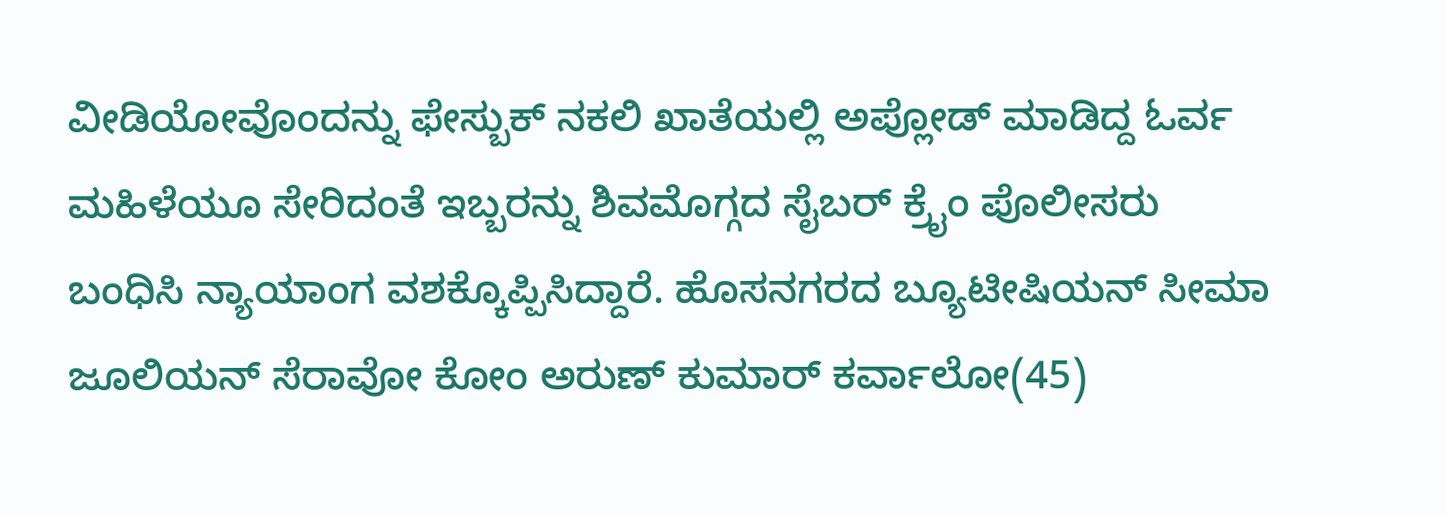ವೀಡಿಯೋವೊಂದನ್ನು ಫೇಸ್ಬುಕ್ ನಕಲಿ ಖಾತೆಯಲ್ಲಿ ಅಪ್ಲೋಡ್ ಮಾಡಿದ್ದ ಓರ್ವ ಮಹಿಳೆಯೂ ಸೇರಿದಂತೆ ಇಬ್ಬರನ್ನು ಶಿವಮೊಗ್ಗದ ಸೈಬರ್ ಕ್ರೈಂ ಪೊಲೀಸರು ಬಂಧಿಸಿ ನ್ಯಾಯಾಂಗ ವಶಕ್ಕೊಪ್ಪಿಸಿದ್ದಾರೆ. ಹೊಸನಗರದ ಬ್ಯೂಟೀಷಿಯನ್ ಸೀಮಾ ಜೂಲಿಯನ್ ಸೆರಾವೋ ಕೋಂ ಅರುಣ್ ಕುಮಾರ್ ಕರ್ವಾಲೋ(45)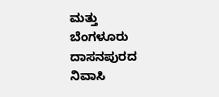ಮತ್ತು ಬೆಂಗಳೂರು ದಾಸನಪುರದ ನಿವಾಸಿ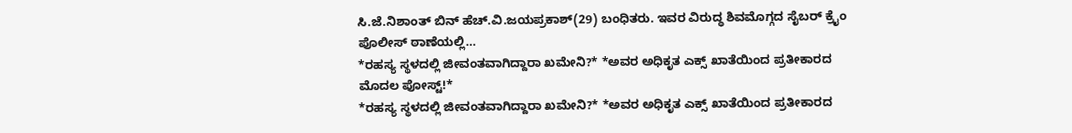ಸಿ.ಜೆ.ನಿಶಾಂತ್ ಬಿನ್ ಹೆಚ್.ವಿ.ಜಯಪ್ರಕಾಶ್(29) ಬಂಧಿತರು. ಇವರ ವಿರುದ್ಧ ಶಿವಮೊಗ್ಗದ ಸೈಬರ್ ಕ್ರೈಂ ಪೊಲೀಸ್ ಠಾಣೆಯಲ್ಲಿ…
*ರಹಸ್ಯ ಸ್ಥಳದಲ್ಲಿ ಜೀವಂತವಾಗಿದ್ದಾರಾ ಖಮೇನಿ?* *ಅವರ ಅಧಿಕೃತ ಎಕ್ಸ್ ಖಾತೆಯಿಂದ ಪ್ರತೀಕಾರದ ಮೊದಲ ಪೋಸ್ಟ್!*
*ರಹಸ್ಯ ಸ್ಥಳದಲ್ಲಿ ಜೀವಂತವಾಗಿದ್ದಾರಾ ಖಮೇನಿ?* *ಅವರ ಅಧಿಕೃತ ಎಕ್ಸ್ ಖಾತೆಯಿಂದ ಪ್ರತೀಕಾರದ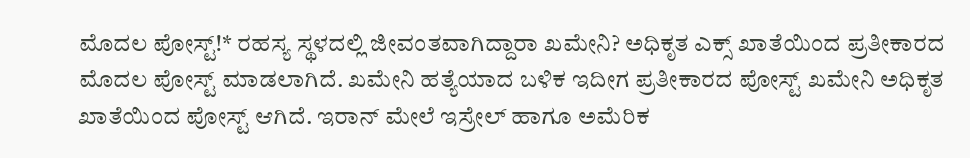ಮೊದಲ ಪೋಸ್ಟ್!* ರಹಸ್ಯ ಸ್ಥಳದಲ್ಲಿ ಜೀವಂತವಾಗಿದ್ದಾರಾ ಖಮೇನಿ? ಅಧಿಕೃತ ಎಕ್ಸ್ ಖಾತೆಯಿಂದ ಪ್ರತೀಕಾರದ ಮೊದಲ ಪೋಸ್ಟ್ ಮಾಡಲಾಗಿದೆ. ಖಮೇನಿ ಹತ್ಯೆಯಾದ ಬಳಿಕ ಇದೀಗ ಪ್ರತೀಕಾರದ ಪೋಸ್ಟ್ ಖಮೇನಿ ಅಧಿಕೃತ ಖಾತೆಯಿಂದ ಪೋಸ್ಟ್ ಆಗಿದೆ. ಇರಾನ್ ಮೇಲೆ ಇಸ್ರೇಲ್ ಹಾಗೂ ಅಮೆರಿಕ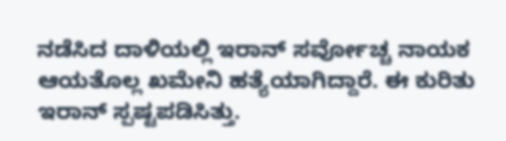ನಡೆಸಿದ ದಾಳಿಯಲ್ಲಿ ಇರಾನ್ ಸರ್ವೋಚ್ಚ ನಾಯಕ ಆಯತೊಲ್ಲ ಖಮೇನಿ ಹತ್ಯೆಯಾಗಿದ್ದಾರೆ. ಈ ಕುರಿತು ಇರಾನ್ ಸ್ಪಷ್ಟಪಡಿಸಿತ್ತು.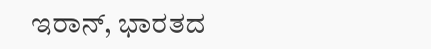ಇರಾನ್, ಭಾರತದ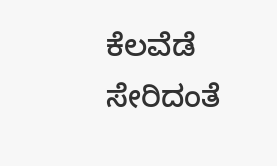ಕೆಲವೆಡೆ ಸೇರಿದಂತೆ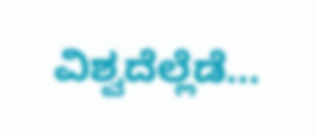ವಿಶ್ವದೆಲ್ಲೆಡೆ…